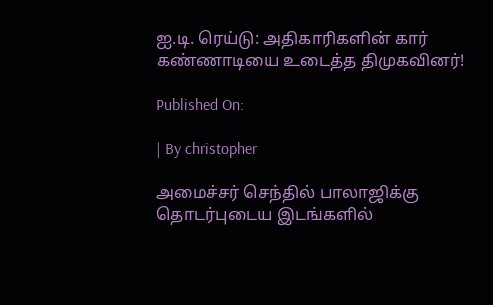ஐ.டி. ரெய்டு: அதிகாரிகளின் கார் கண்ணாடியை உடைத்த திமுகவினர்!

Published On:

| By christopher

அமைச்சர் செந்தில் பாலாஜிக்கு தொடர்புடைய இடங்களில்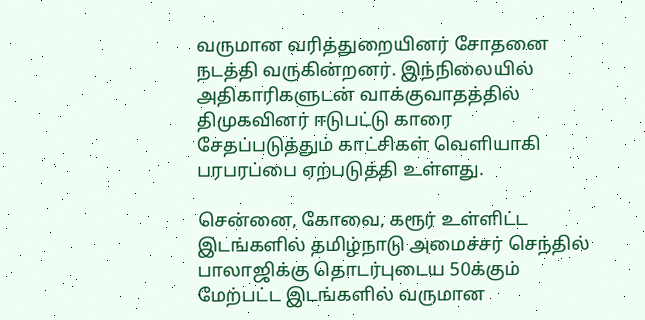வருமான வரித்துறையினர் சோதனை நடத்தி வருகின்றனர். இந்நிலையில் அதிகாரிகளுடன் வாக்குவாதத்தில் திமுகவினர் ஈடுபட்டு காரை சேதப்படுத்தும் காட்சிகள் வெளியாகி பரபரப்பை ஏற்படுத்தி உள்ளது.

சென்னை, கோவை, கரூர் உள்ளிட்ட இடங்களில் தமிழ்நாடு அமைச்சர் செந்தில் பாலாஜிக்கு தொடர்புடைய 50க்கும் மேற்பட்ட இடங்களில் வருமான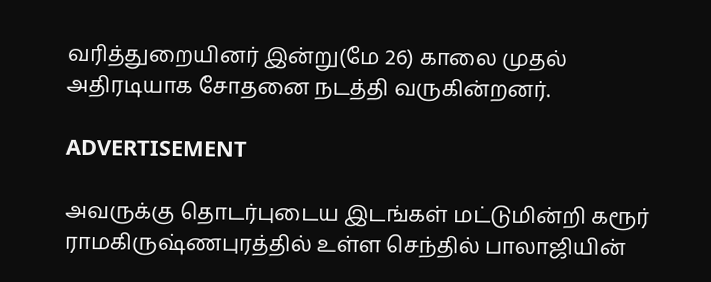வரித்துறையினர் இன்று(மே 26) காலை முதல் அதிரடியாக சோதனை நடத்தி வருகின்றனர்.

ADVERTISEMENT

அவருக்கு தொடர்புடைய இடங்கள் மட்டுமின்றி கரூர் ராமகிருஷ்ணபுரத்தில் உள்ள செந்தில் பாலாஜியின்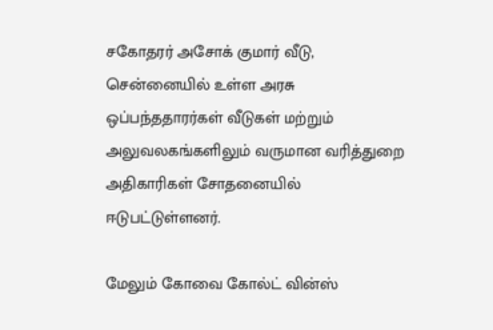சகோதரர் அசோக் குமார் வீடு, சென்னையில் உள்ள அரசு ஒப்பந்ததாரர்கள் வீடுகள் மற்றும் அலுவலகங்களிலும் வருமான வரித்துறை அதிகாரிகள் சோதனையில் ஈடுபட்டுள்ளனர்.

மேலும் கோவை கோல்ட் வின்ஸ்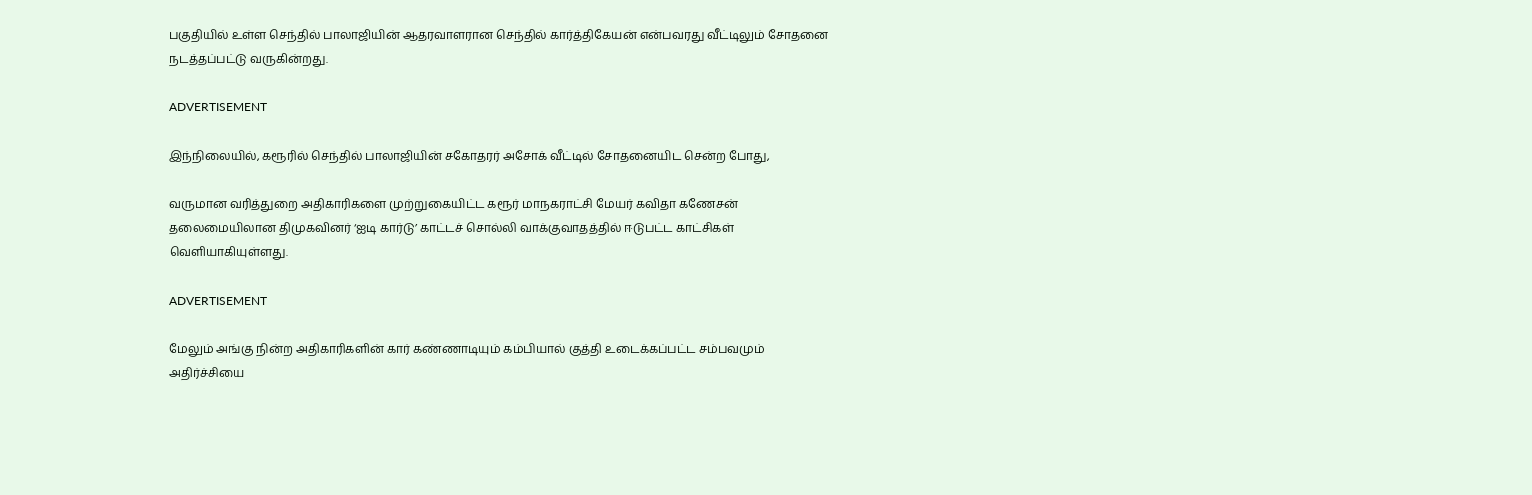பகுதியில் உள்ள செந்தில் பாலாஜியின் ஆதரவாளரான செந்தில் கார்த்திகேயன் என்பவரது வீட்டிலும் சோதனை நடத்தப்பட்டு வருகின்றது.

ADVERTISEMENT

இந்நிலையில், கரூரில் செந்தில் பாலாஜியின் சகோதரர் அசோக் வீட்டில் சோதனையிட சென்ற போது,

வருமான வரித்துறை அதிகாரிகளை முற்றுகையிட்ட கரூர் மாநகராட்சி மேயர் கவிதா கணேசன் தலைமையிலான திமுகவினர் ‘ஐடி கார்டு’ காட்டச் சொல்லி வாக்குவாதத்தில் ஈடுபட்ட காட்சிகள் வெளியாகியுள்ளது.

ADVERTISEMENT

மேலும் அங்கு நின்ற அதிகாரிகளின் கார் கண்ணாடியும் கம்பியால் குத்தி உடைக்கப்பட்ட சம்பவமும் அதிர்ச்சியை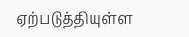ஏற்படுத்தியுள்ள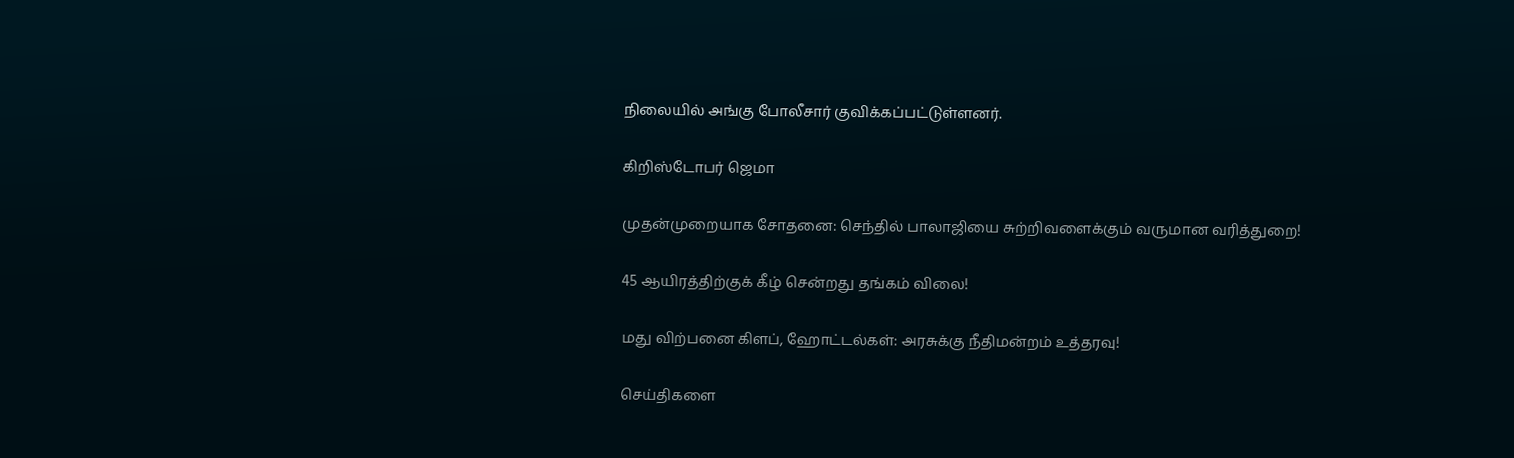நிலையில் அங்கு போலீசார் குவிக்கப்பட்டுள்ளனர்.

கிறிஸ்டோபர் ஜெமா

முதன்முறையாக சோதனை: செந்தில் பாலாஜியை சுற்றிவளைக்கும் வருமான வரித்துறை!

45 ஆயிரத்திற்குக் கீழ் சென்றது தங்கம் விலை!

மது விற்பனை கிளப், ஹோட்டல்கள்: அரசுக்கு நீதிமன்றம் உத்தரவு!

செய்திகளை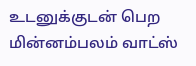உடனுக்குடன் பெற மின்னம்பலம் வாட்ஸ்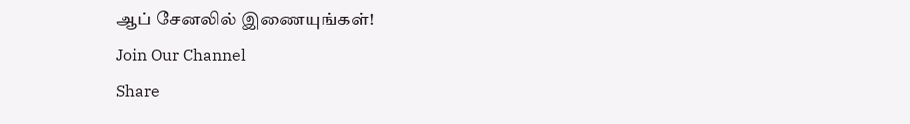ஆப் சேனலில் இணையுங்கள்!
Join Our Channel
Share